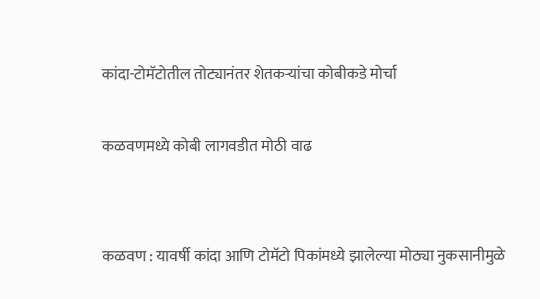कांदा-टोमॅटोतील तोट्यानंतर शेतकऱ्यांचा कोबीकडे मोर्चा

कळवणमध्ये कोबी लागवडीत मोठी वाढ


कळवण : यावर्षी कांदा आणि टोमॅटो पिकांमध्ये झालेल्या मोठ्या नुकसानीमुळे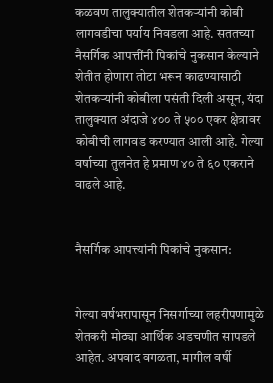कळवण तालुक्यातील शेतकऱ्यांनी कोबी लागवडीचा पर्याय निवडला आहे. सततच्या नैसर्गिक आपत्तींनी पिकांचे नुकसान केल्याने शेतीत होणारा तोटा भरून काढण्यासाठी शेतकऱ्यांनी कोबीला पसंती दिली असून, यंदा तालुक्यात अंदाजे ४०० ते ५०० एकर क्षेत्रावर कोबीची लागवड करण्यात आली आहे. गेल्या वर्षाच्या तुलनेत हे प्रमाण ४० ते ६० एकराने वाढले आहे.


नैसर्गिक आपत्त्यांनी पिकांचे नुकसान:


गेल्या वर्षभरापासून निसर्गाच्या लहरीपणामुळे शेतकरी मोठ्या आर्थिक अडचणीत सापडले आहेत. अपवाद वगळता, मागील वर्षी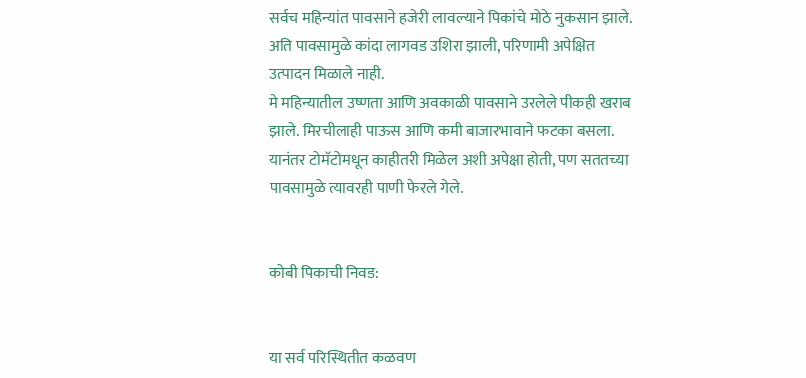सर्वच महिन्यांत पावसाने हजेरी लावल्याने पिकांचे मोठे नुकसान झाले. अति पावसामुळे कांदा लागवड उशिरा झाली, परिणामी अपेक्षित उत्पादन मिळाले नाही.
मे महिन्यातील उष्णता आणि अवकाळी पावसाने उरलेले पीकही खराब झाले. मिरचीलाही पाऊस आणि कमी बाजारभावाने फटका बसला. यानंतर टोमॅटोमधून काहीतरी मिळेल अशी अपेक्षा होती, पण सततच्या पावसामुळे त्यावरही पाणी फेरले गेले.


कोबी पिकाची निवड:


या सर्व परिस्थितीत कळवण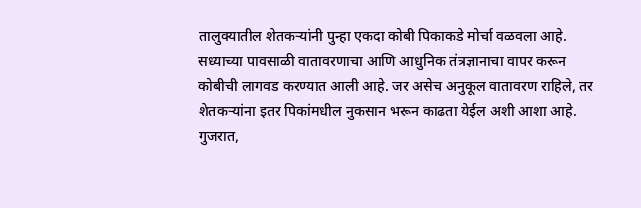तालुक्यातील शेतकऱ्यांनी पुन्हा एकदा कोबी पिकाकडे मोर्चा वळवला आहे. सध्याच्या पावसाळी वातावरणाचा आणि आधुनिक तंत्रज्ञानाचा वापर करून कोबीची लागवड करण्यात आली आहे. जर असेच अनुकूल वातावरण राहिले, तर शेतकऱ्यांना इतर पिकांमधील नुकसान भरून काढता येईल अशी आशा आहे. गुजरात,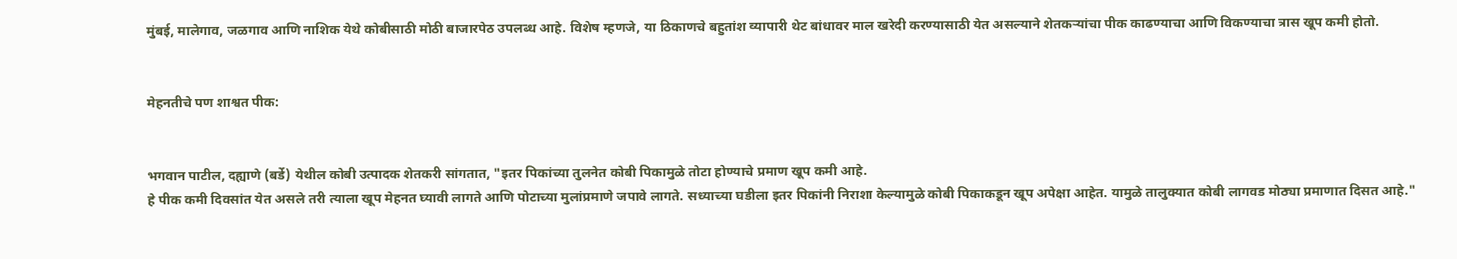मुंबई, मालेगाव, जळगाव आणि नाशिक येथे कोबीसाठी मोठी बाजारपेठ उपलब्ध आहे. विशेष म्हणजे, या ठिकाणचे बहुतांश व्यापारी थेट बांधावर माल खरेदी करण्यासाठी येत असल्याने शेतकऱ्यांचा पीक काढण्याचा आणि विकण्याचा त्रास खूप कमी होतो.


मेहनतीचे पण शाश्वत पीक:


भगवान पाटील, दह्याणे (बर्डे) येथील कोबी उत्पादक शेतकरी सांगतात, "इतर पिकांच्या तुलनेत कोबी पिकामुळे तोटा होण्याचे प्रमाण खूप कमी आहे.
हे पीक कमी दिवसांत येत असले तरी त्याला खूप मेहनत घ्यावी लागते आणि पोटाच्या मुलांप्रमाणे जपावे लागते. सध्याच्या घडीला इतर पिकांनी निराशा केल्यामुळे कोबी पिकाकडून खूप अपेक्षा आहेत. यामुळे तालुक्यात कोबी लागवड मोठ्या प्रमाणात दिसत आहे."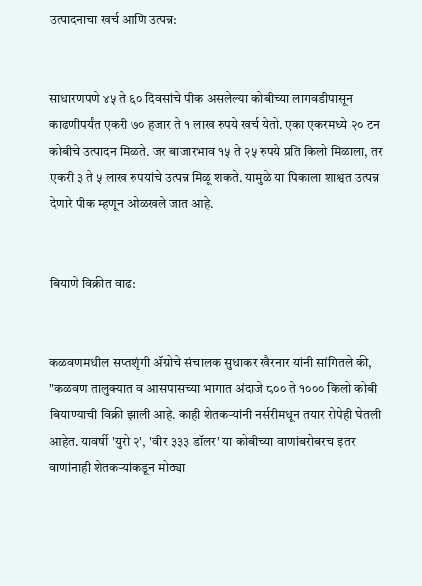उत्पादनाचा खर्च आणि उत्पन्न:


साधारणपणे ४५ ते ६० दिवसांचे पीक असलेल्या कोबीच्या लागवडीपासून काढणीपर्यंत एकरी ७० हजार ते १ लाख रुपये खर्च येतो. एका एकरमध्ये २० टन कोबीचे उत्पादन मिळते. जर बाजारभाव १५ ते २५ रुपये प्रति किलो मिळाला, तर एकरी ३ ते ५ लाख रुपयांचे उत्पन्न मिळू शकते. यामुळे या पिकाला शाश्वत उत्पन्न देणारे पीक म्हणून ओळखले जात आहे.


बियाणे विक्रीत वाढ:


कळवणमधील सप्तशृंगी ॲग्रोचे संचालक सुधाकर खैरनार यांनी सांगितले की, "कळवण तालुक्यात व आसपासच्या भागात अंदाजे ८०० ते १००० किलो कोबी बियाण्याची विक्री झाली आहे. काही शेतकऱ्यांनी नर्सरीमधून तयार रोपेही घेतली आहेत. यावर्षी 'युरो २', 'वीर ३३३ डॉलर' या कोबीच्या वाणांबरोबरच इतर वाणांनाही शेतकऱ्यांकडून मोठ्या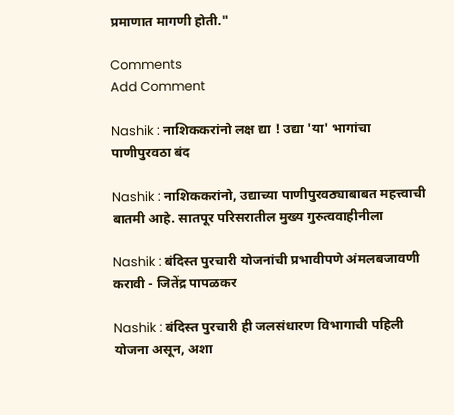प्रमाणात मागणी होती."

Comments
Add Comment

Nashik : नाशिककरांनो लक्ष द्या ! उद्या 'या' भागांचा पाणीपुरवठा बंद

Nashik : नाशिककरांनो, उद्याच्या पाणीपुरवठ्याबाबत महत्त्वाची बातमी आहे. सातपूर परिसरातील मुख्य गुरुत्ववाहीनीला

Nashik : बंदिस्त पुरचारी योजनांची प्रभावीपणे अंमलबजावणी करावी - जितेंद्र पापळकर

Nashik : बंदिस्त पुरचारी ही जलसंधारण विभागाची पहिली योजना असून, अशा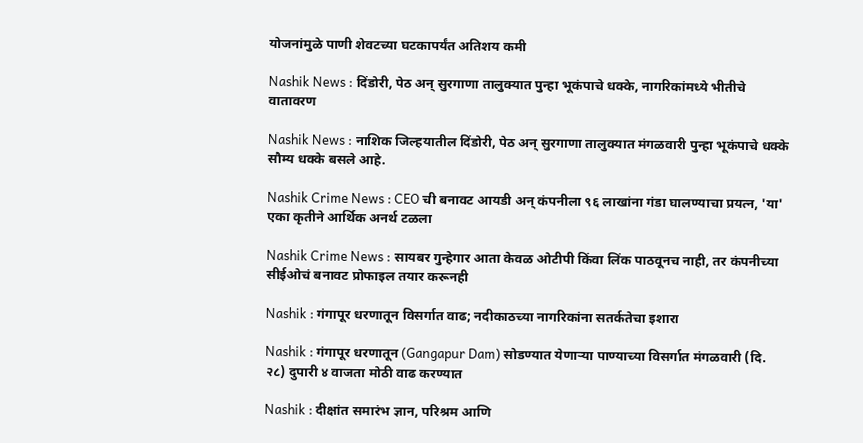योजनांमुळे पाणी शेवटच्या घटकापर्यंत अतिशय कमी

Nashik News : दिंडोरी, पेठ अन् सुरगाणा तालुक्यात पुन्हा भूकंपाचे धक्के, नागरिकांमध्ये भीतीचे वातावरण

Nashik News : नाशिक जिल्हयातील दिंडोरी, पेठ अन् सुरगाणा तालुक्यात मंगळवारी पुन्हा भूकंपाचे धक्के सौम्य धक्के बसले आहे.

Nashik Crime News : CEO ची बनावट आयडी अन् कंपनीला ९६ लाखांना गंडा घालण्याचा प्रयत्न, 'या' एका कृतीने आर्थिक अनर्थ टळला

Nashik Crime News : सायबर गुन्हेगार आता केवळ ओटीपी किंवा लिंक पाठवूनच नाही, तर कंपनीच्या सीईओचं बनावट प्रोफाइल तयार करूनही

Nashik : गंगापूर धरणातून विसर्गात वाढ; नदीकाठच्या नागरिकांना सतर्कतेचा इशारा

Nashik : गंगापूर धरणातून (Gangapur Dam) सोडण्यात येणाऱ्या पाण्याच्या विसर्गात मंगळवारी (दि. २८) दुपारी ४ वाजता मोठी वाढ करण्यात

Nashik : दीक्षांत समारंभ ज्ञान, परिश्रम आणि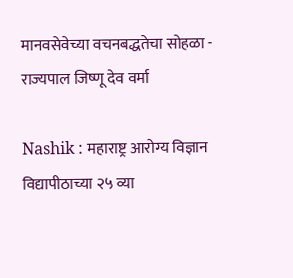मानवसेवेच्या वचनबद्धतेचा सोहळा - राज्यपाल जिष्णू देव वर्मा

Nashik : महाराष्ट्र आरोग्य विज्ञान विद्यापीठाच्या २५ व्या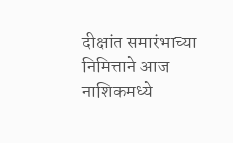दीक्षांत समारंभाच्या निमित्ताने आज नाशिकमध्ये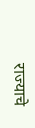राज्याचे